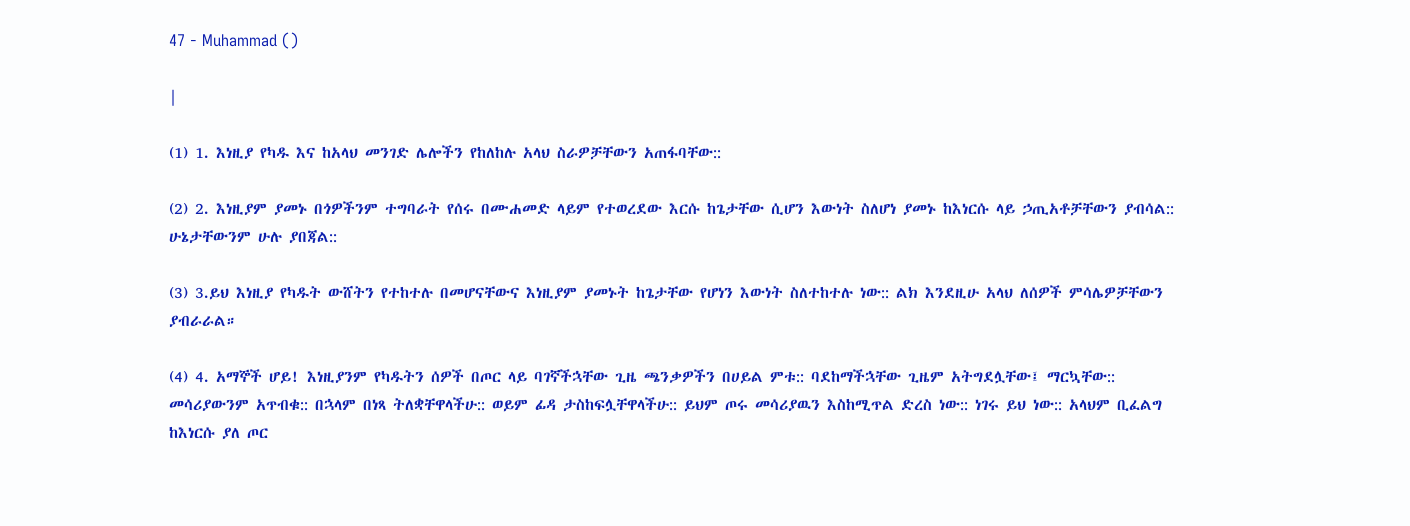47 - Muhammad ()

|

(1) 1. እነዚያ የካዱ እና ከአላህ መንገድ ሌሎችን የከለከሉ አላህ ስራዎቻቸውን አጠፋባቸው::

(2) 2. እነዚያም ያመኑ በጎዎችንም ተግባራት የሰሩ በሙሐመድ ላይም የተወረደው እርሱ ከጌታቸው ሲሆን እውነት ስለሆነ ያመኑ ከእነርሱ ላይ ኃጢአቶቻቸውን ያብሳል:: ሁኔታቸውንም ሁሉ ያበጃል::

(3) 3.ይህ እነዚያ የካዱት ውሸትን የተከተሉ በመሆናቸውና እነዚያም ያመኑት ከጌታቸው የሆነን እውነት ስለተከተሉ ነው:: ልክ እንደዚሁ አላህ ለሰዎች ምሳሌዎቻቸውን ያብራራል።

(4) 4. አማኞች ሆይ! እነዚያንም የካዱትን ሰዎች በጦር ላይ ባገኛችኋቸው ጊዜ ጫንቃዎችን በሀይል ምቱ:: ባደከማችኋቸው ጊዜም አትግደሏቸው፤ ማርኳቸው:: መሳሪያውንም አጥብቁ:: በኋላም በነጻ ትለቋቸዋላችሁ:: ወይም ፊዳ ታስከፍሏቸዋላችሁ:: ይህም ጦሩ መሳሪያዉን እስከሚጥል ድረስ ነው:: ነገሩ ይህ ነው:: አላህም ቢፈልግ ከእነርሱ ያለ ጦር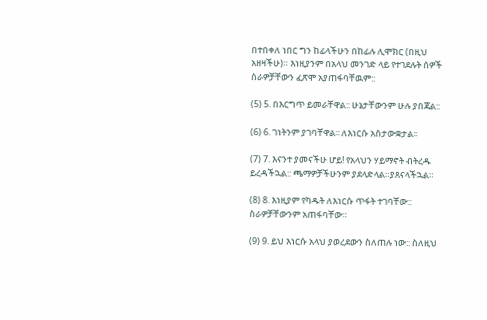በተበቀለ ነበር ግን ከፊላችሁን በከፊሉ ሊሞክር (በዚህ አዘዛችሁ)። እነዚያንም በአላህ መንገድ ላይ የተገደሉት ሰዎች ስራዎቻቸውን ፈጽሞ አያጠፋባቸዉም::

(5) 5. በእርግጥ ይመራቸዋል:: ሁኔታቸውንም ሁሉ ያበጃል::

(6) 6. ገነትንም ያገባቸዋል፡፡ ለእነርሱ አስታውቋታል፡፡

(7) 7. እናንተ ያመናችሁ ሆይ! የአላህን ሃይማኖት ብትረዱ ይረዳችኋል:: ጫማዎቻችሁንም ያደላድላል።ያጸናላችኋል።

(8) 8. እነዚያም የካዱት ለእነርሱ ጥፋት ተገባቸው:: ስራዎቻቸውንም አጠፋባቸው።

(9) 9. ይህ እነርሱ አላህ ያወረደውን ስለጠሉ ነው:: ስለዚህ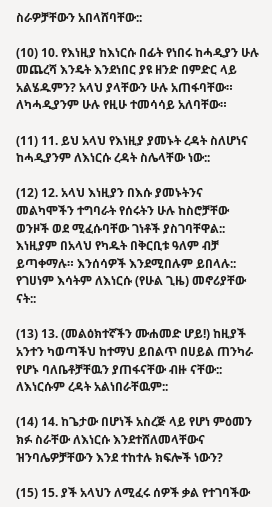ስራዎቻቸውን አበላሸባቸው::

(10) 10. የእነዚያ ከእነርሱ በፊት የነበሩ ከሓዲያን ሁሉ መጨረሻ እንዴት እንደነበር ያዩ ዘንድ በምድር ላይ አልሄዱምን? አላህ ያላቸውን ሁሉ አጠፋባቸው። ለካሓዲያንም ሁሉ የዚሁ ተመሳሳይ አለባቸው።

(11) 11. ይህ አላህ የእነዚያ ያመኑት ረዳት ስለሆነና ከሓዲያንም ለእነርሱ ረዳት ስሌላቸው ነው::

(12) 12. አላህ እነዚያን በእሱ ያመኑትንና መልካሞችን ተግባራት የሰሩትን ሁሉ ከስሮቻቸው ወንዞች ወደ ሚፈሱባቸው ገነቶች ያስገባቸዋል:: እነዚያም በአላህ የካዱት በቅርቢቱ ዓለም ብቻ ይጣቀማሉ። እንሰሳዎች እንደሚበሉም ይበላሉ:: የገሀነም እሳትም ለእነርሱ (የሁል ጊዜ) መኖሪያቸው ናት::

(13) 13. (መልዕክተኛችን ሙሐመድ ሆይ!) ከዚያች አንተን ካወጣችህ ከተማህ ይበልጥ በሀይል ጠንካራ የሆኑ ባለቤቶቻቸዉን ያጠፋናቸው ብዙ ናቸው:: ለእነርሱም ረዳት አልነበራቸዉም::

(14) 14. ከጌታው በሆነች አስረጅ ላይ የሆነ ምዕመን ክፉ ስራቸው ለእነርሱ እንደተሸለመላቸውና ዝንባሌዎቻቸውን እንደ ተከተሉ ክፍሎች ነውን?

(15) 15. ያች አላህን ለሚፈሩ ሰዎች ቃል የተገባችው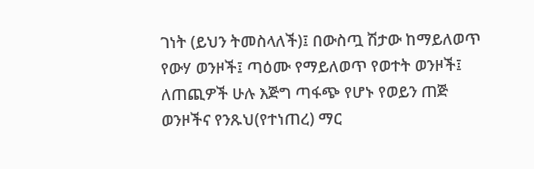ገነት (ይህን ትመስላለች)፤ በውስጧ ሽታው ከማይለወጥ የውሃ ወንዞች፤ ጣዕሙ የማይለወጥ የወተት ወንዞች፤ ለጠጪዎች ሁሉ እጅግ ጣፋጭ የሆኑ የወይን ጠጅ ወንዞችና የንጹህ(የተነጠረ) ማር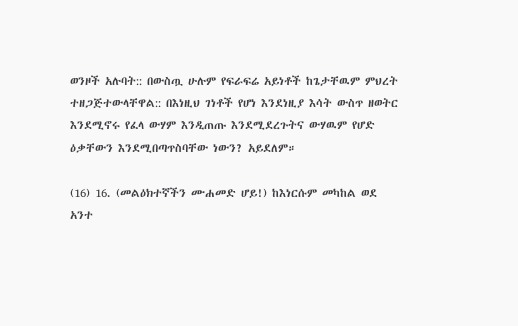ወንዞች አሉባት:: በውስጧ ሁሉም የፍራፍሬ አይነቶች ከጌታቸዉም ምህረት ተዘጋጅተውላቸዋል:: በእነዚህ ገነቶች የሆነ እንደነዚያ እሳት ውስጥ ዘወትር እንደሚኖሩ የፈላ ውሃም እንዲጠጡ እንደሚደረጉትና ውሃዉም የሆድ ዕቃቸውን እንደሚበጣጥስባቸው ነውን? አይደለም።

(16) 16. (መልዕክተኛችን ሙሐመድ ሆይ!) ከእነርሱም መካከል ወደ አንተ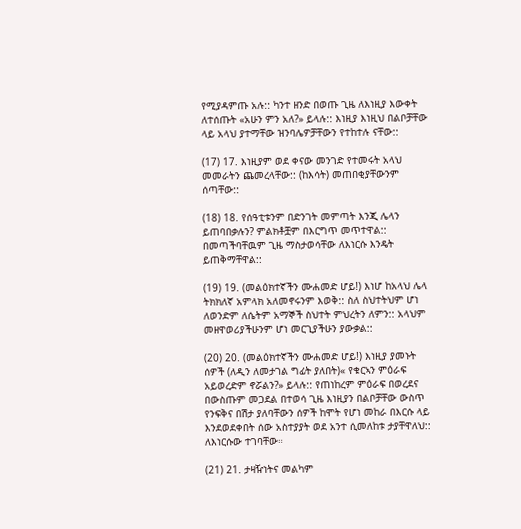የሚያዳምጡ አሉ:: ካንተ ዘንድ በወጡ ጊዜ ለእነዚያ እውቀት ለተሰጡት «አሁን ምን አለ?» ይላሉ:: እነዚያ እነዚህ በልቦቻቸው ላይ አላህ ያተማቸው ዝንባሌዎቻቸውን የተከተሉ ናቸው::

(17) 17. እነዚያም ወደ ቀናው መንገድ የተመሩት አላህ መመራትን ጨመረላቸው:: (ከእሳት) መጠበቂያቸውንም ሰጣቸው::

(18) 18. የሰዓቲቱንም በድንገት መምጣት እንጂ ሌላን ይጠባበቃሉን? ምልክቶቿም በእርግጥ መጥተዋል:: በመጣችባቸዉም ጊዜ ማስታወሳቸው ለእነርሱ እንዴት ይጠቅማቸዋል::

(19) 19. (መልዕክተኛችን ሙሐመድ ሆይ!) እነሆ ከአላህ ሌላ ትክክለኛ አምላክ አለመኖሩንም እወቅ:: ስለ ስህተትህም ሆነ ለወንድም ለሴትም አማኞች ስህተት ምህረትን ለምን:: አላህም መዘዋወሪያችሁንም ሆነ መርጊያችሁን ያውቃል::

(20) 20. (መልዕክተኛችን ሙሐመድ ሆይ!) እነዚያ ያመኑት ሰዎች (ለዲን ለመታገል ግፊት ያለበት)« የቁርኣን ምዕራፍ አይወረድም ኖሯልን?» ይላሉ:: የጠነከረም ምዕራፍ በወረደና በውስጡም መጋደል በተወሳ ጊዜ እነዚያን በልቦቻቸው ውስጥ የንፍቅና በሽታ ያለባቸውን ሰዎች ከሞት የሆነ መከራ በእርሱ ላይ እንደወደቀበት ሰው አስተያያት ወደ አንተ ሲመለከቱ ታያቸዋለህ:: ለእነርሱው ተገባቸው።

(21) 21. ታዛዥነትና መልካም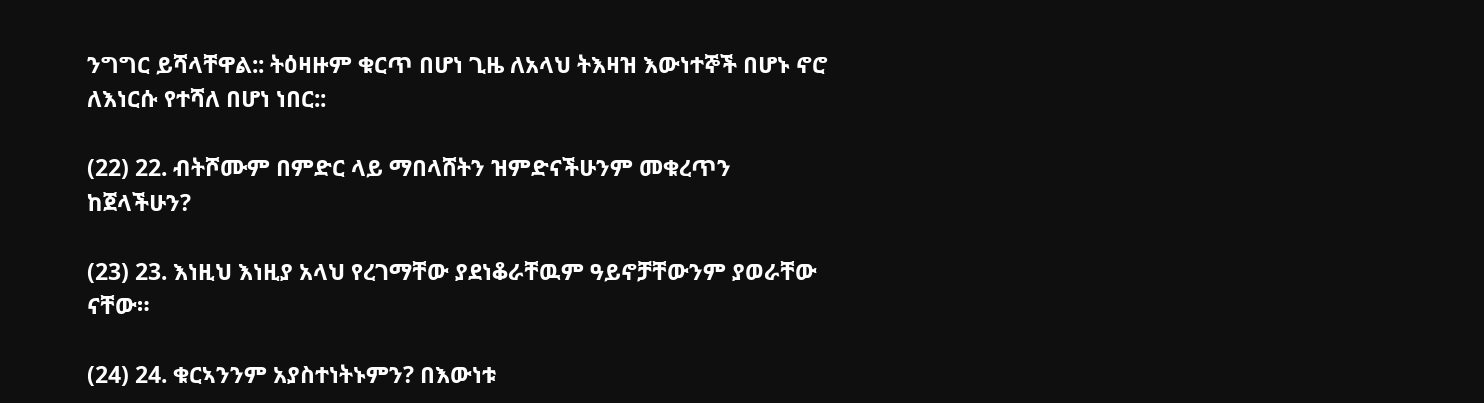ንግግር ይሻላቸዋል:: ትዕዛዙም ቁርጥ በሆነ ጊዜ ለአላህ ትእዛዝ እውነተኞች በሆኑ ኖሮ ለእነርሱ የተሻለ በሆነ ነበር::

(22) 22. ብትሾሙም በምድር ላይ ማበላሸትን ዝምድናችሁንም መቁረጥን ከጀላችሁን?

(23) 23. እነዚህ እነዚያ አላህ የረገማቸው ያደነቆራቸዉም ዓይኖቻቸውንም ያወራቸው ናቸው።

(24) 24. ቁርኣንንም አያስተነትኑምን? በእውነቱ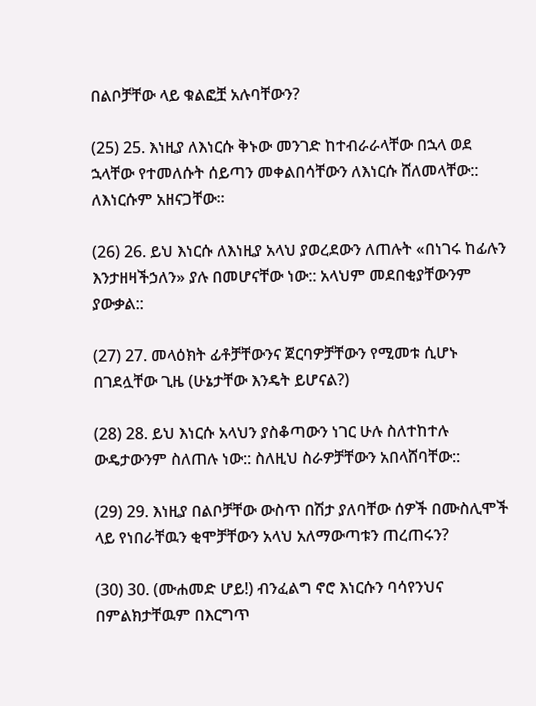በልቦቻቸው ላይ ቁልፎቿ አሉባቸውን?

(25) 25. እነዚያ ለእነርሱ ቅኑው መንገድ ከተብራራላቸው በኋላ ወደ ኋላቸው የተመለሱት ሰይጣን መቀልበሳቸውን ለእነርሱ ሸለመላቸው:: ለእነርሱም አዘናጋቸው።

(26) 26. ይህ እነርሱ ለእነዚያ አላህ ያወረደውን ለጠሉት «በነገሩ ከፊሉን እንታዘዛችኃለን» ያሉ በመሆናቸው ነው:: አላህም መደበቂያቸውንም ያውቃል::

(27) 27. መላዕክት ፊቶቻቸውንና ጀርባዎቻቸውን የሚመቱ ሲሆኑ በገደሏቸው ጊዜ (ሁኔታቸው እንዴት ይሆናል?)

(28) 28. ይህ እነርሱ አላህን ያስቆጣውን ነገር ሁሉ ስለተከተሉ ውዴታውንም ስለጠሉ ነው:: ስለዚህ ስራዎቻቸውን አበላሸባቸው::

(29) 29. እነዚያ በልቦቻቸው ውስጥ በሽታ ያለባቸው ሰዎች በሙስሊሞች ላይ የነበራቸዉን ቂሞቻቸውን አላህ አለማውጣቱን ጠረጠሩን?

(30) 30. (ሙሐመድ ሆይ!) ብንፈልግ ኖሮ እነርሱን ባሳየንህና በምልክታቸዉም በእርግጥ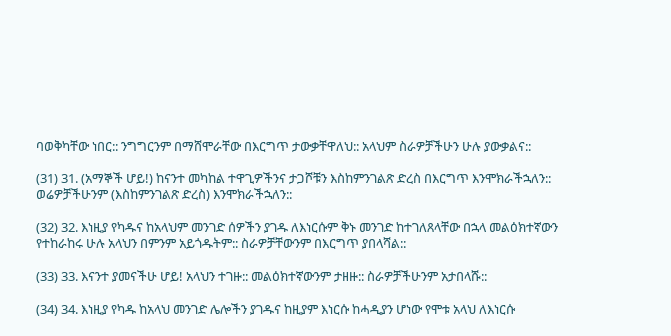ባወቅካቸው ነበር:: ንግግርንም በማሸሞራቸው በእርግጥ ታውቃቸዋለህ:: አላህም ስራዎቻችሁን ሁሉ ያውቃልና::

(31) 31. (አማኞች ሆይ!) ከናንተ መካከል ተዋጊዎችንና ታጋሾቹን እስከምንገልጽ ድረስ በእርግጥ እንሞክራችኋለን:: ወሬዎቻችሁንም (እስከምንገልጽ ድረስ) እንሞክራችኋለን::

(32) 32. እነዚያ የካዱና ከአላህም መንገድ ሰዎችን ያገዱ ለእነርሱም ቅኑ መንገድ ከተገለጸላቸው በኋላ መልዕክተኛውን የተከራከሩ ሁሉ አላህን በምንም አይጎዱትም:: ስራዎቻቸውንም በእርግጥ ያበላሻል::

(33) 33. እናንተ ያመናችሁ ሆይ! አላህን ተገዙ:: መልዕክተኛውንም ታዘዙ:: ስራዎቻችሁንም አታበላሹ::

(34) 34. እነዚያ የካዱ ከአላህ መንገድ ሌሎችን ያገዱና ከዚያም እነርሱ ከሓዲያን ሆነው የሞቱ አላህ ለእነርሱ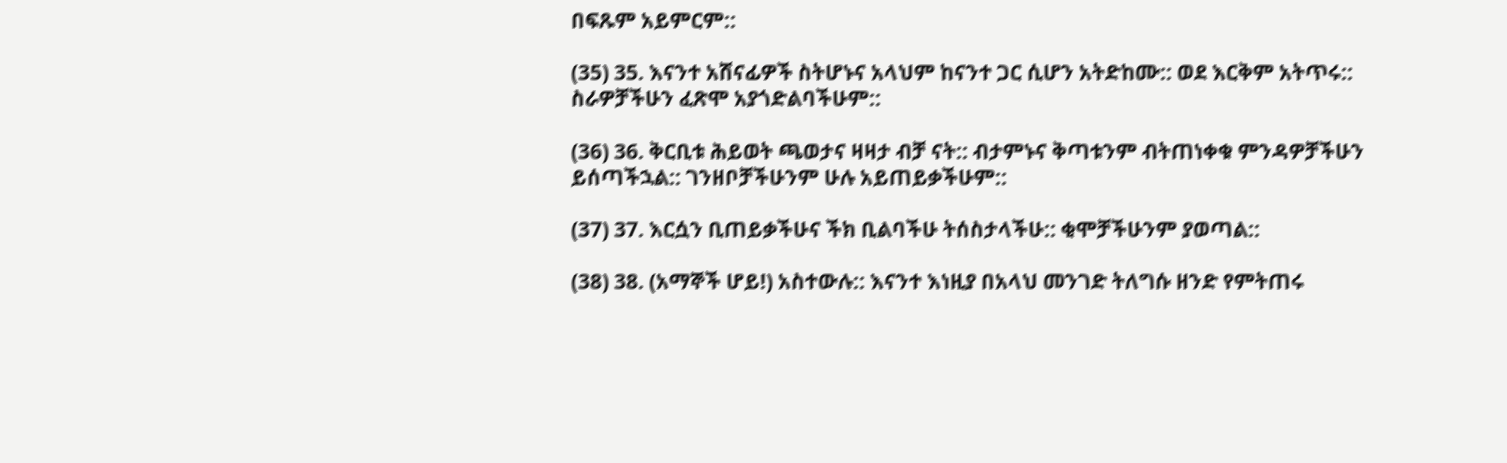በፍጹም አይምርም::

(35) 35. እናንተ አሸናፊዎች ስትሆኑና አላህም ከናንተ ጋር ሲሆን አትድከሙ:: ወደ እርቅም አትጥሩ:: ስራዎቻችሁን ፈጽሞ አያጎድልባችሁም::

(36) 36. ቅርቢቱ ሕይወት ጫወታና ዛዛታ ብቻ ናት:: ብታምኑና ቅጣቱንም ብትጠነቀቁ ምንዳዎቻችሁን ይሰጣችኋል:: ገንዘቦቻችሁንም ሁሉ አይጠይቃችሁም::

(37) 37. እርሷን ቢጠይቃችሁና ችክ ቢልባችሁ ትሰስታላችሁ:: ቂሞቻችሁንም ያወጣል::

(38) 38. (አማኞች ሆይ!) አስተውሉ:: እናንተ እነዚያ በአላህ መንገድ ትለግሱ ዘንድ የምትጠሩ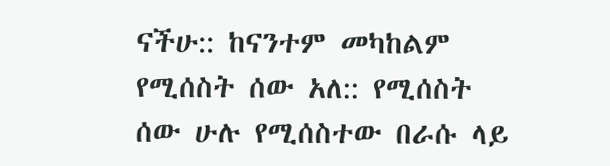ናችሁ:: ከናንተም መካከልም የሚሰስት ሰው አለ:: የሚሰስት ሰው ሁሉ የሚሰስተው በራሱ ላይ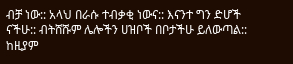ብቻ ነው:: አላህ በራሱ ተብቃቂ ነውና:: እናንተ ግን ድሆች ናችሁ:: ብትሸሹም ሌሎችን ሀዝቦች በቦታችሁ ይለውጣል:: ከዚያም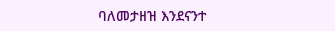ባለመታዘዝ እንደናንተ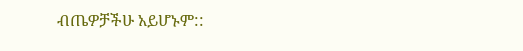ብጤዎቻችሁ አይሆኑም::